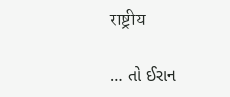राष्ट्रीय

… તો ઈરાન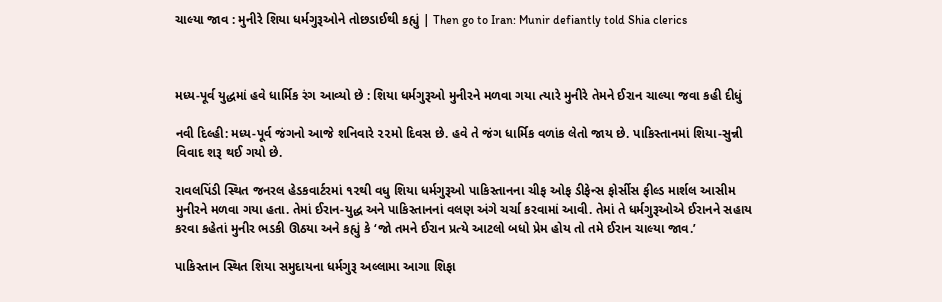ચાલ્યા જાવ : મુનીરે શિયા ધર્મગુરૂઓને તોછડાઈથી કહ્યું | Then go to Iran: Munir defiantly told Shia clerics



મધ્ય-પૂર્વ યુદ્ધમાં હવે ધાર્મિક રંગ આવ્યો છે : શિયા ધર્મગુરૂઓ મુનીરને મળવા ગયા ત્યારે મુનીરે તેમને ઈરાન ચાલ્યા જવા કહી દીધું

નવી દિલ્હી: મધ્ય-પૂર્વ જંગનો આજે શનિવારે ૨૨મો દિવસ છે. હવે તે જંગ ધાર્મિક વળાંક લેતો જાય છે. પાકિસ્તાનમાં શિયા-સુન્ની વિવાદ શરૂ થઈ ગયો છે.

રાવલપિંડી સ્થિત જનરલ હેડકવાર્ટરમાં ૧૨થી વધુ શિયા ધર્મગુરૂઓ પાકિસ્તાનના ચીફ ઓફ ડીફેન્સ ફોર્સીસ ફીલ્ડ માર્શલ આસીમ મુનીરને મળવા ગયા હતા. તેમાં ઈરાન-યુદ્ધ અને પાકિસ્તાનનાં વલણ અંગે ચર્ચા કરવામાં આવી. તેમાં તે ધર્મગુરૂઓએ ઈરાનને સહાય કરવા કહેતાં મુનીર ભડકી ઊઠયા અને કહ્યું કે ‘જો તમને ઈરાન પ્રત્યે આટલો બધો પ્રેમ હોય તો તમે ઈરાન ચાલ્યા જાવ.’

પાકિસ્તાન સ્થિત શિયા સમુદાયના ધર્મગુરૂ અલ્લામા આગા શિફા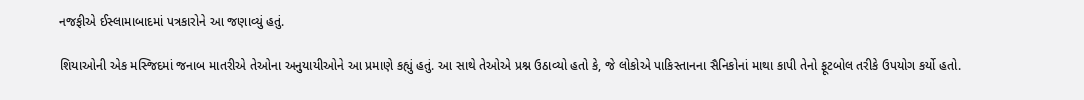નજફીએ ઈસ્લામાબાદમાં પત્રકારોને આ જણાવ્યું હતું.

શિયાઓની એક મસ્જિદમાં જનાબ માતરીએ તેઓના અનુયાયીઓને આ પ્રમાણે કહ્યું હતું. આ સાથે તેઓએ પ્રશ્ન ઉઠાવ્યો હતો કે, જે લોકોએ પાકિસ્તાનના સૈનિકોનાં માથા કાપી તેનો ફૂટબોલ તરીકે ઉપયોગ કર્યો હતો.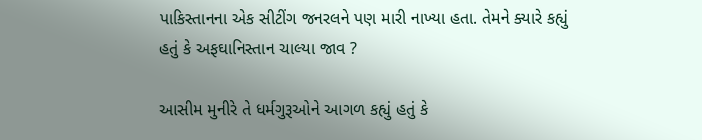પાકિસ્તાનના એક સીટીંગ જનરલને પણ મારી નાખ્યા હતા. તેમને ક્યારે કહ્યું હતું કે અફઘાનિસ્તાન ચાલ્યા જાવ ?

આસીમ મુનીરે તે ધર્મગુરૂઓને આગળ કહ્યું હતું કે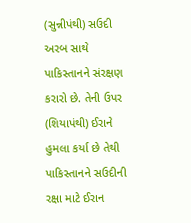(સુન્નીપંથી) સઉદી અરબ સાથે પાકિસ્તાનને સંરક્ષણ કરારો છે. તેની ઉપર (શિયાપંથી) ઈરાને હુમલા કર્યા છે તેથી પાકિસ્તાનને સઉદીની રક્ષા માટે ઈરાન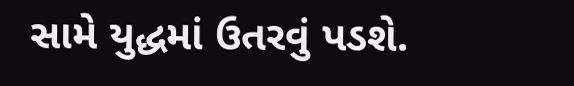સામે યુદ્ધમાં ઉતરવું પડશે.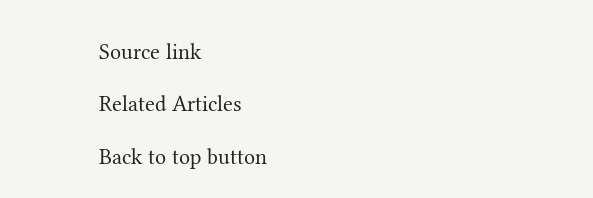Source link

Related Articles

Back to top button